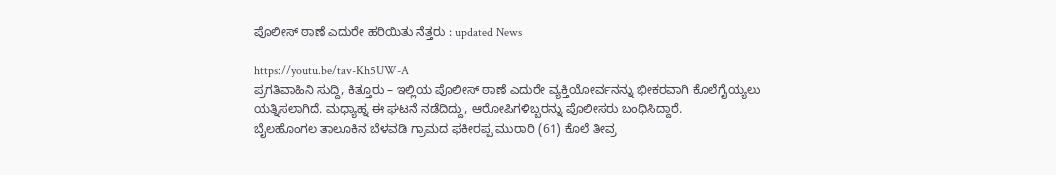ಪೊಲೀಸ್ ಠಾಣೆ ಎದುರೇ ಹರಿಯಿತು ನೆತ್ತರು : updated News

https://youtu.be/tav-Kh5UW-A
ಪ್ರಗತಿವಾಹಿನಿ ಸುದ್ದಿ, ಕಿತ್ತೂರು – ಇಲ್ಲಿಯ ಪೊಲೀಸ್ ಠಾಣೆ ಎದುರೇ ವ್ಯಕ್ತಿಯೋರ್ವನನ್ನು ಭೀಕರವಾಗಿ ಕೊಲೆಗೈಯ್ಯಲು ಯತ್ನಿಸಲಾಗಿದೆ. ಮಧ್ಯಾಹ್ನ ಈ ಘಟನೆ ನಡೆದಿದ್ದು, ಆರೋಪಿಗಳಿಬ್ಬರನ್ನು ಪೊಲೀಸರು ಬಂಧಿಸಿದ್ದಾರೆ.
ಬೈಲಹೊಂಗಲ ತಾಲೂಕಿನ ಬೆಳವಡಿ ಗ್ರಾಮದ ಫಕೀರಪ್ಪ ಮುರಾರಿ (61) ಕೊಲೆ ತೀವ್ರ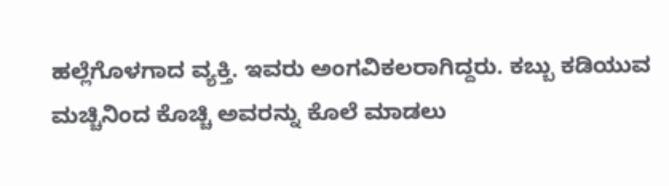ಹಲ್ಲೆಗೊಳಗಾದ ವ್ಯಕ್ತಿ. ಇವರು ಅಂಗವಿಕಲರಾಗಿದ್ದರು. ಕಬ್ಬು ಕಡಿಯುವ ಮಚ್ಚಿನಿಂದ ಕೊಚ್ಚಿ ಅವರನ್ನು ಕೊಲೆ ಮಾಡಲು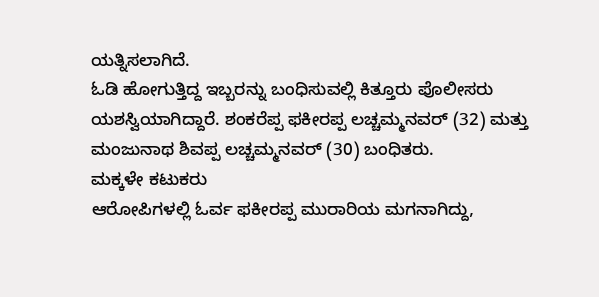ಯತ್ನಿಸಲಾಗಿದೆ.
ಓಡಿ ಹೋಗುತ್ತಿದ್ದ ಇಬ್ಬರನ್ನು ಬಂಧಿಸುವಲ್ಲಿ ಕಿತ್ತೂರು ಪೊಲೀಸರು ಯಶಸ್ವಿಯಾಗಿದ್ದಾರೆ. ಶಂಕರೆಪ್ಪ ಫಕೀರಪ್ಪ ಲಚ್ಚಮ್ಮನವರ್ (32) ಮತ್ತು ಮಂಜುನಾಥ ಶಿವಪ್ಪ ಲಚ್ಚಮ್ಮನವರ್ (30) ಬಂಧಿತರು.
ಮಕ್ಕಳೇ ಕಟುಕರು
ಆರೋಪಿಗಳಲ್ಲಿ ಓರ್ವ ಫಕೀರಪ್ಪ ಮುರಾರಿಯ ಮಗನಾಗಿದ್ದು,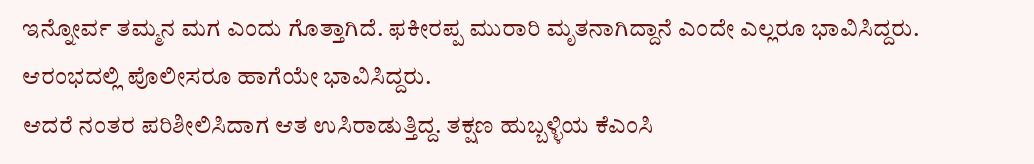ಇನ್ನೋರ್ವ ತಮ್ಮನ ಮಗ ಎಂದು ಗೊತ್ತಾಗಿದೆ. ಫಕೀರಪ್ಪ ಮುರಾರಿ ಮೃತನಾಗಿದ್ದಾನೆ ಎಂದೇ ಎಲ್ಲರೂ ಭಾವಿಸಿದ್ದರು. ಆರಂಭದಲ್ಲಿ ಪೊಲೀಸರೂ ಹಾಗೆಯೇ ಭಾವಿಸಿದ್ದರು.
ಆದರೆ ನಂತರ ಪರಿಶೀಲಿಸಿದಾಗ ಆತ ಉಸಿರಾಡುತ್ತಿದ್ದ. ತಕ್ಷಣ ಹುಬ್ಬಳ್ಳಿಯ ಕೆಎಂಸಿ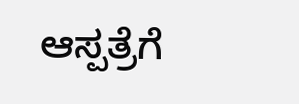ಆಸ್ಪತ್ರೆಗೆ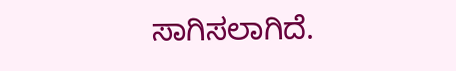ಸಾಗಿಸಲಾಗಿದೆ.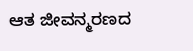ಆತ ಜೀವನ್ಮರಣದ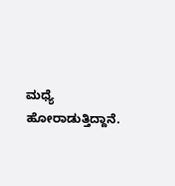ಮಧ್ಯೆ ಹೋರಾಡುತ್ತಿದ್ದಾನೆ.